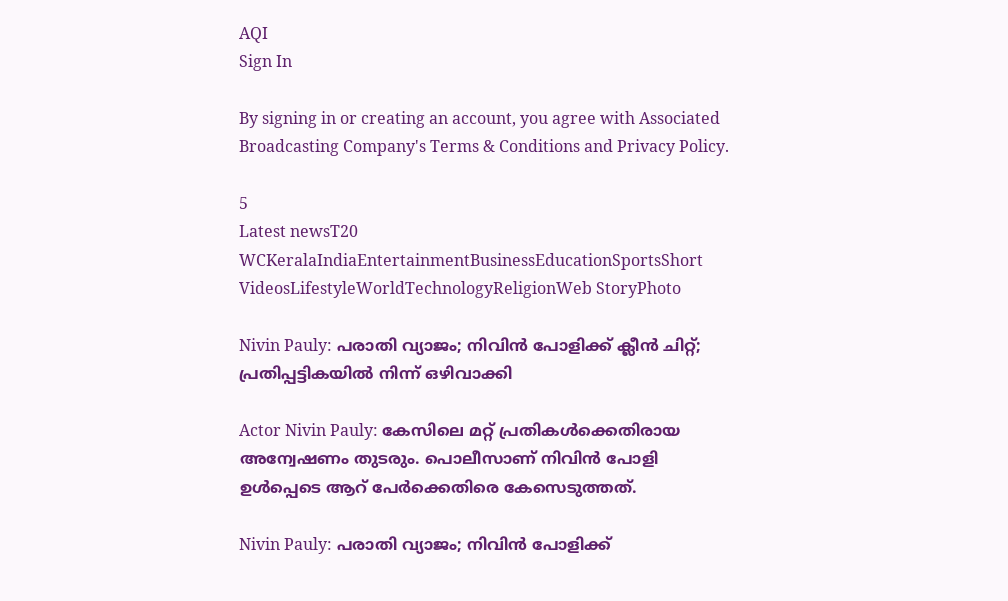AQI
Sign In

By signing in or creating an account, you agree with Associated Broadcasting Company's Terms & Conditions and Privacy Policy.

5
Latest newsT20 WCKeralaIndiaEntertainmentBusinessEducationSportsShort VideosLifestyleWorldTechnologyReligionWeb StoryPhoto

Nivin Pauly: പരാതി വ്യാജം; നിവിൻ പോളിക്ക് ക്ലീൻ ചിറ്റ്; പ്രതിപ്പട്ടികയിൽ നിന്ന് ഒഴിവാക്കി

Actor Nivin Pauly: കേസിലെ മറ്റ് പ്രതികൾക്കെതിരായ അന്വേഷണം തുടരും. പൊലീസാണ് നിവിൻ പോളി ഉൾപ്പെടെ ആറ് പേർക്കെതിരെ കേസെടുത്തത്.

Nivin Pauly: പരാതി വ്യാജം; നിവിൻ പോളിക്ക്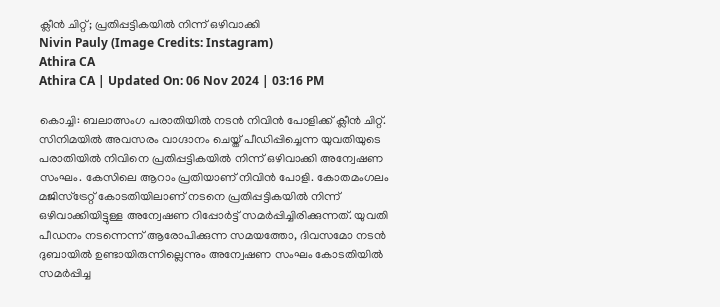ക്ലീൻ ചിറ്റ്; പ്രതിപ്പട്ടികയിൽ നിന്ന് ഒഴിവാക്കി
Nivin Pauly (Image Credits: Instagram)
Athira CA
Athira CA | Updated On: 06 Nov 2024 | 03:16 PM

കൊച്ചി: ബലാത്സംഗ പരാതിയിൽ നടൻ നിവിൻ പോളിക്ക് ക്ലീന്‍ ചിറ്റ്. സിനിമയിൽ അവസരം വാഗ്ദാനം ചെയ്ത് പീഡിപ്പിച്ചെന്ന യുവതിയുടെ പരാതിയിൽ നിവിനെ പ്രതിപ്പട്ടികയിൽ നിന്ന് ഒഴിവാക്കി അന്വേഷണ സംഘം. കേസിലെ ആറാം പ്രതിയാണ് നിവിൻ പോളി. കോതമംഗലം മജിസ്ട്രേറ്റ് കോടതിയിലാണ് നടനെ പ്രതിപ്പട്ടികയിൽ നിന്ന് ഒഴിവാക്കിയിട്ടുള്ള അന്വേഷണ റിപ്പോർട്ട് സമർപ്പിച്ചിരിക്കുന്നത്. യുവതി പീഡനം നടന്നെന്ന് ആരോപിക്കുന്ന സമയത്തോ, ദിവസമോ നടൻ ദുബായിൽ ഉണ്ടായിരുന്നില്ലെന്നും അന്വേഷണ സംഘം കോടതിയിൽ സമർപ്പിച്ച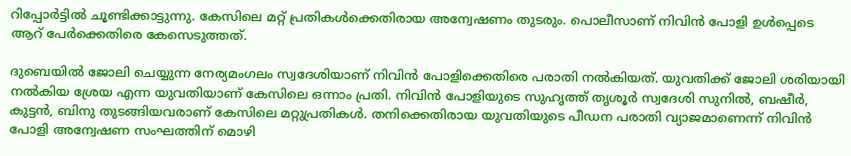റിപ്പോർട്ടിൽ ചൂണ്ടിക്കാട്ടുന്നു. കേസിലെ മറ്റ് പ്രതികൾക്കെതിരായ അന്വേഷണം തുടരും. പൊലീസാണ് നിവിൻ പോളി ഉൾപ്പെടെ ആറ് പേർക്കെതിരെ കേസെടുത്തത്.

ദുബെയിൽ ജോലി ചെയ്യുന്ന നേര്യമംഗലം സ്വദേശിയാണ് നിവിൻ പോളിക്കെതിരെ പരാതി നൽകിയത്. യുവതിക്ക് ജോലി ശരിയായി നൽകിയ ശ്രേയ എന്ന യുവതിയാണ് കേസിലെ ഒന്നാം പ്രതി. നിവിന്‍ പോളിയുടെ സുഹൃത്ത് തൃശൂര്‍ സ്വദേശി സുനില്‍, ബഷീര്‍, കുട്ടന്‍, ബിനു തുടങ്ങിയവരാണ് കേസിലെ മറ്റുപ്രതികൾ. തനിക്കെതിരായ യുവതിയുടെ പീഡന പരാതി വ്യാജമാണെന്ന് നിവിൻ പോളി അന്വേഷണ സംഘത്തിന് മൊഴി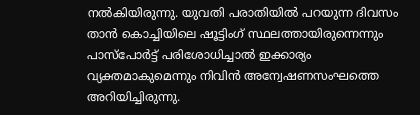നൽകിയിരുന്നു. യുവതി പരാതിയിൽ പറയുന്ന ദിവസം താൻ കൊച്ചിയിലെ ഷൂട്ടിംഗ് സ്ഥലത്തായിരുന്നെന്നും പാസ്പോർട്ട് പരിശോധിച്ചാൽ ഇക്കാര്യം വ്യക്തമാകുമെന്നും നിവിൻ അന്വേഷണസംഘത്തെ അറിയിച്ചിരുന്നു.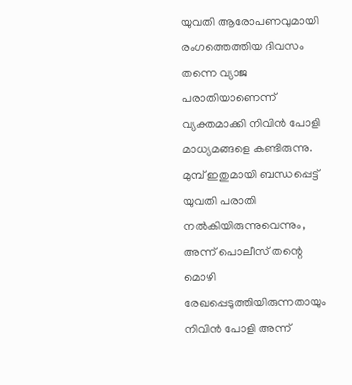യുവതി ആരോപണവുമായി രംഗത്തെത്തിയ ദിവസം തന്നെ വ്യാജ പരാതിയാണെന്ന് വ്യക്തമാക്കി നിവിന്‍ പോളി മാധ്യമങ്ങളെ കണ്ടിരുന്നു. മുമ്പ് ഇതുമായി ബന്ധപ്പെട്ട് യുവതി പരാതി നല്‍കിയിരുന്നുവെന്നും, അന്ന് പൊലീസ് തന്റെ മൊഴി രേഖപ്പെടുത്തിയിരുന്നതായും നിവിന്‍ പോളി അന്ന്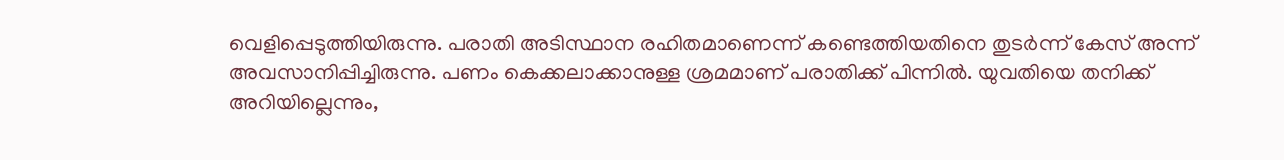വെളിപ്പെടുത്തിയിരുന്നു. പരാതി അടിസ്ഥാന രഹിതമാണെന്ന് കണ്ടെത്തിയതിനെ തുടർന്ന് കേസ് അന്ന് അവസാനിപ്പിച്ചിരുന്നു. പണം കെക്കലാക്കാനുള്ള ശ്രമമാണ് പരാതിക്ക് പിന്നിൽ. യുവതിയെ തനിക്ക് അറിയില്ലെന്നും,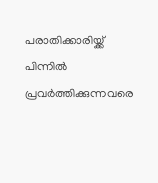പരാതിക്കാരിയ്ക്ക് പിന്നിൽ പ്രവർത്തിക്കുന്നവരെ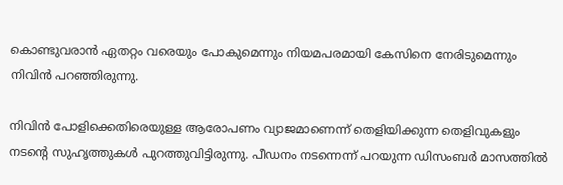കൊണ്ടുവരാന്‍ ഏതറ്റം വരെയും പോകുമെന്നും നിയമപരമായി കേസിനെ നേരിടുമെന്നും നിവിൻ പറഞ്ഞിരുന്നു.

നിവിൻ പോളിക്കെതിരെയുള്ള ആരോപണം വ്യാജമാണെന്ന് തെളിയിക്കുന്ന തെളിവുകളും നടന്റെ സുഹൃത്തുകൾ പുറത്തുവിട്ടിരുന്നു. പീഡനം നടന്നെന്ന് പറയുന്ന ഡിസംബർ മാസത്തിൽ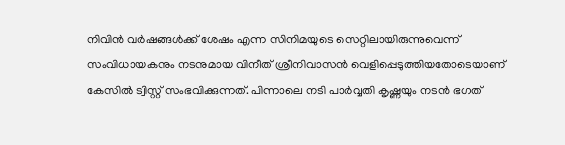നിവിൻ വർഷങ്ങൾക്ക് ശേഷം എന്ന സിനിമയുടെ സെറ്റിലായിരുന്നുവെന്ന് സംവിധായകനും നടനുമായ വിനീത് ശ്രീനിവാസൻ വെളിപ്പെടുത്തിയതോടെയാണ് കേസിൽ ട്വിസ്റ്റ് സംഭവിക്കുന്നത്. പിന്നാലെ നടി പാർവ്വതി കൃഷ്ണയും നടൻ ഭഗത്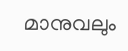മാനുവലും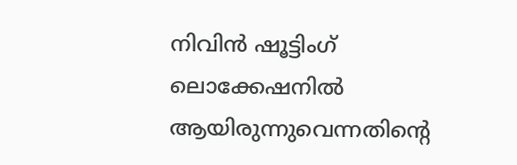നിവിൻ ഷൂട്ടിംഗ് ലൊക്കേഷനിൽ ആയിരുന്നുവെന്നതിന്റെ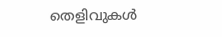തെളിവുകൾ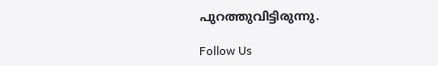പുറത്തുവിട്ടിരുന്നു.

Follow Us